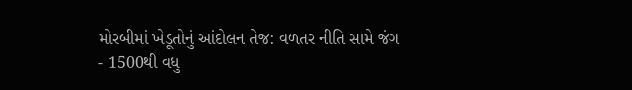મોરબીમાં ખેડૂતોનું આંદોલન તેજ: વળતર નીતિ સામે જંગ
- 1500થી વધુ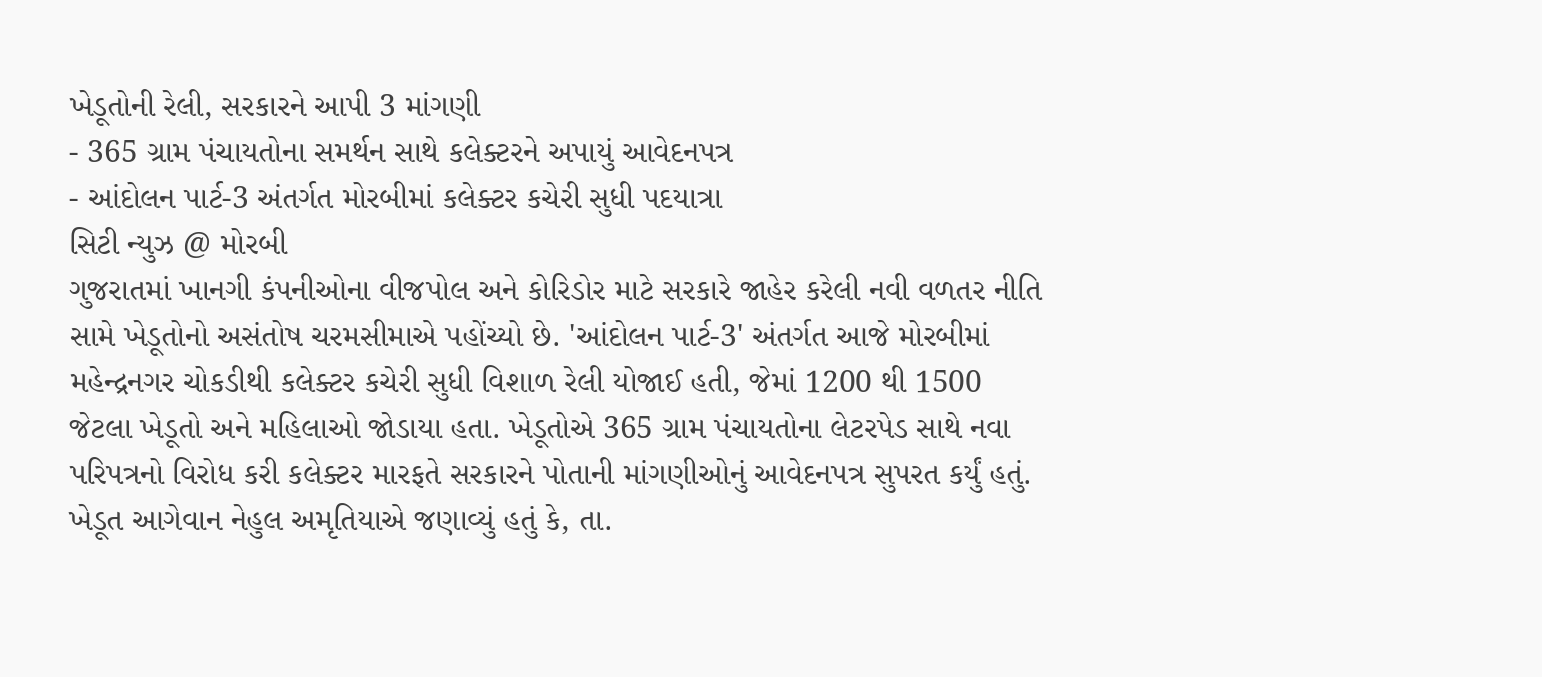ખેડૂતોની રેલી, સરકારને આપી 3 માંગણી
- 365 ગ્રામ પંચાયતોના સમર્થન સાથે કલેક્ટરને અપાયું આવેદનપત્ર
- આંદોલન પાર્ટ-3 અંતર્ગત મોરબીમાં કલેક્ટર કચેરી સુધી પદયાત્રા
સિટી ન્યુઝ @ મોરબી
ગુજરાતમાં ખાનગી કંપનીઓના વીજપોલ અને કોરિડોર માટે સરકારે જાહેર કરેલી નવી વળતર નીતિ સામે ખેડૂતોનો અસંતોષ ચરમસીમાએ પહોંચ્યો છે. 'આંદોલન પાર્ટ-3' અંતર્ગત આજે મોરબીમાં મહેન્દ્રનગર ચોકડીથી કલેક્ટર કચેરી સુધી વિશાળ રેલી યોજાઈ હતી, જેમાં 1200 થી 1500 જેટલા ખેડૂતો અને મહિલાઓ જોડાયા હતા. ખેડૂતોએ 365 ગ્રામ પંચાયતોના લેટરપેડ સાથે નવા પરિપત્રનો વિરોધ કરી કલેક્ટર મારફતે સરકારને પોતાની માંગણીઓનું આવેદનપત્ર સુપરત કર્યું હતું.
ખેડૂત આગેવાન નેહુલ અમૃતિયાએ જણાવ્યું હતું કે, તા.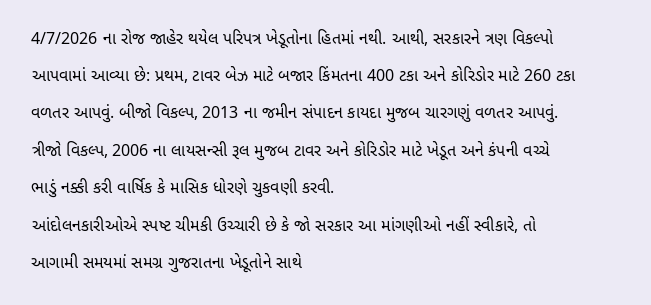4/7/2026 ના રોજ જાહેર થયેલ પરિપત્ર ખેડૂતોના હિતમાં નથી. આથી, સરકારને ત્રણ વિકલ્પો આપવામાં આવ્યા છે: પ્રથમ, ટાવર બેઝ માટે બજાર કિંમતના 400 ટકા અને કોરિડોર માટે 260 ટકા વળતર આપવું. બીજો વિકલ્પ, 2013 ના જમીન સંપાદન કાયદા મુજબ ચારગણું વળતર આપવું. ત્રીજો વિકલ્પ, 2006 ના લાયસન્સી રૂલ મુજબ ટાવર અને કોરિડોર માટે ખેડૂત અને કંપની વચ્ચે ભાડું નક્કી કરી વાર્ષિક કે માસિક ધોરણે ચુકવણી કરવી.
આંદોલનકારીઓએ સ્પષ્ટ ચીમકી ઉચ્ચારી છે કે જો સરકાર આ માંગણીઓ નહીં સ્વીકારે, તો આગામી સમયમાં સમગ્ર ગુજરાતના ખેડૂતોને સાથે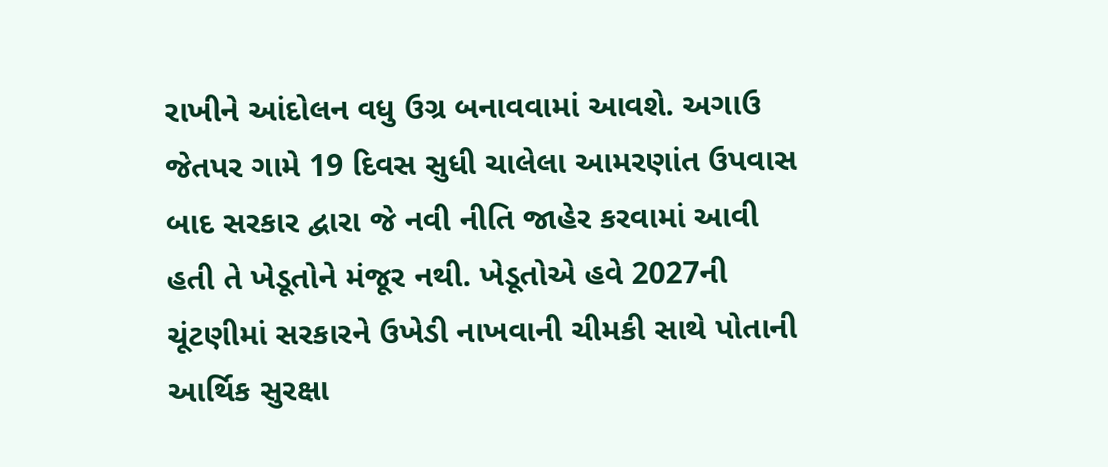રાખીને આંદોલન વધુ ઉગ્ર બનાવવામાં આવશે. અગાઉ જેતપર ગામે 19 દિવસ સુધી ચાલેલા આમરણાંત ઉપવાસ બાદ સરકાર દ્વારા જે નવી નીતિ જાહેર કરવામાં આવી હતી તે ખેડૂતોને મંજૂર નથી. ખેડૂતોએ હવે 2027ની ચૂંટણીમાં સરકારને ઉખેડી નાખવાની ચીમકી સાથે પોતાની આર્થિક સુરક્ષા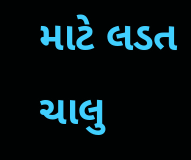માટે લડત ચાલુ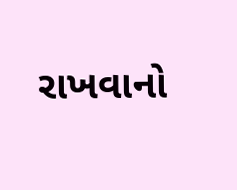રાખવાનો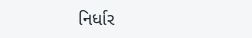નિર્ધાર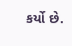કર્યો છે.